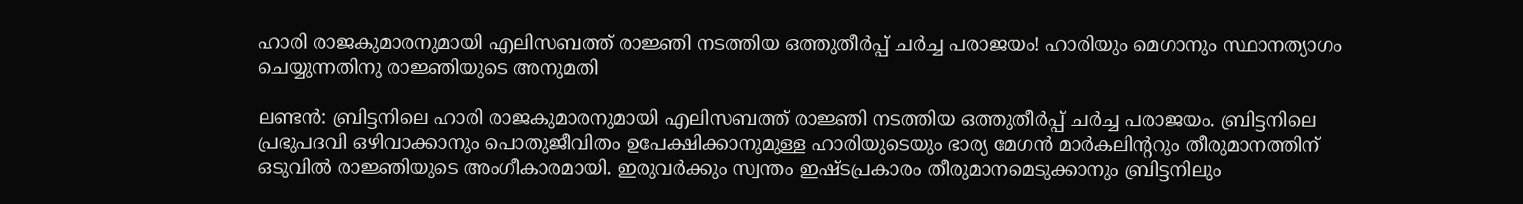ഹാരി രാജകുമാരനുമായി എലിസബത്ത് രാജ്ഞി നടത്തിയ ഒത്തുതീര്‍പ്പ് ചര്‍ച്ച പരാജയം! ഹാരിയും മെഗാനും സ്ഥാനത്യാഗം ചെയ്യുന്നതിനു രാജ്ഞിയുടെ അനുമതി

ലണ്ടന്‍: ബ്രിട്ടനിലെ ഹാരി രാജകുമാരനുമായി എലിസബത്ത് രാജ്ഞി നടത്തിയ ഒത്തുതീര്‍പ്പ് ചര്‍ച്ച പരാജയം. ബ്രിട്ടനിലെ പ്രഭുപദവി ഒഴിവാക്കാനും പൊതുജീവിതം ഉപേക്ഷിക്കാനുമുള്ള ഹാരിയുടെയും ഭാര്യ മേഗന്‍ മാര്‍കലിന്‍ററും തീരുമാനത്തിന് ഒടുവില്‍ രാജ്ഞിയുടെ അംഗീകാരമായി. ഇരുവര്‍ക്കും സ്വന്തം ഇഷ്ടപ്രകാരം തീരുമാനമെടുക്കാനും ബ്രിട്ടനിലും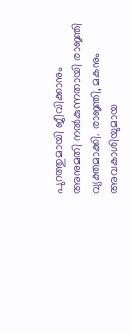പുറത്തുമായി ജീവിക്കാനും അനുമതി നല്‍കുന്നതായി രാജ്ഞി വ്യക്തമാക്കി. രാജ്ഞി, മകനും അവകാശിയുമായ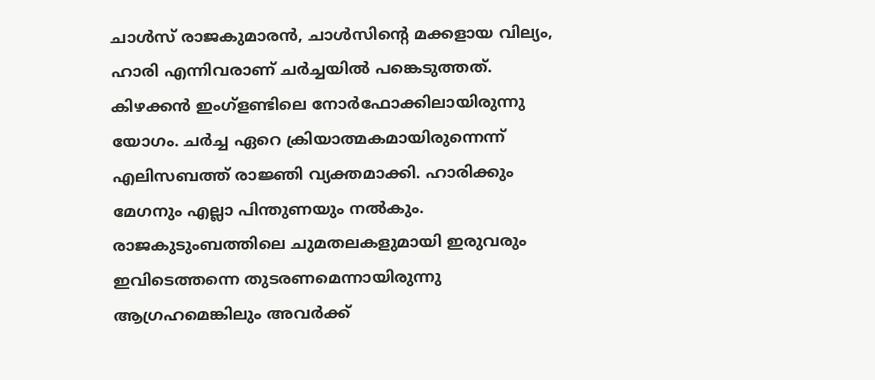ചാള്‍സ് രാജകുമാരന്‍, ചാള്‍സിന്‍റെ മക്കളായ വില്യം, ഹാരി എന്നിവരാണ് ചര്‍ച്ചയില്‍ പങ്കെടുത്തത്. കിഴക്കന്‍ ഇംഗ്ളണ്ടിലെ നോര്‍ഫോക്കിലായിരുന്നു യോഗം. ചര്‍ച്ച ഏറെ ക്രിയാത്മകമായിരുന്നെന്ന് എലിസബത്ത് രാജ്ഞി വ്യക്തമാക്കി. ഹാരിക്കും മേഗനും എല്ലാ പിന്തുണയും നല്‍കും. രാജകുടുംബത്തിലെ ചുമതലകളുമായി ഇരുവരും ഇവിടെത്തന്നെ തുടരണമെന്നായിരുന്നു ആഗ്രഹമെങ്കിലും അവര്‍ക്ക്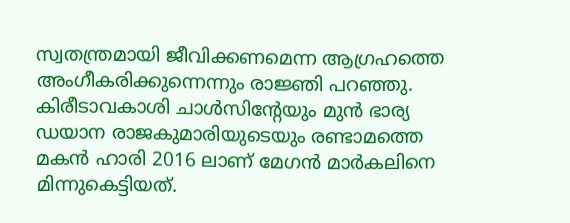സ്വതന്ത്രമായി ജീവിക്കണമെന്ന ആഗ്രഹത്തെ അംഗീകരിക്കുന്നെന്നും രാജ്ഞി പറഞ്ഞു. കിരീടാവകാശി ചാള്‍സിന്‍റേയും മുന്‍ ഭാര്യ ഡയാന രാജകുമാരിയുടെയും രണ്ടാമത്തെ മകന്‍ ഹാരി 2016 ലാണ് മേഗന്‍ മാര്‍കലിനെ മിന്നുകെട്ടിയത്.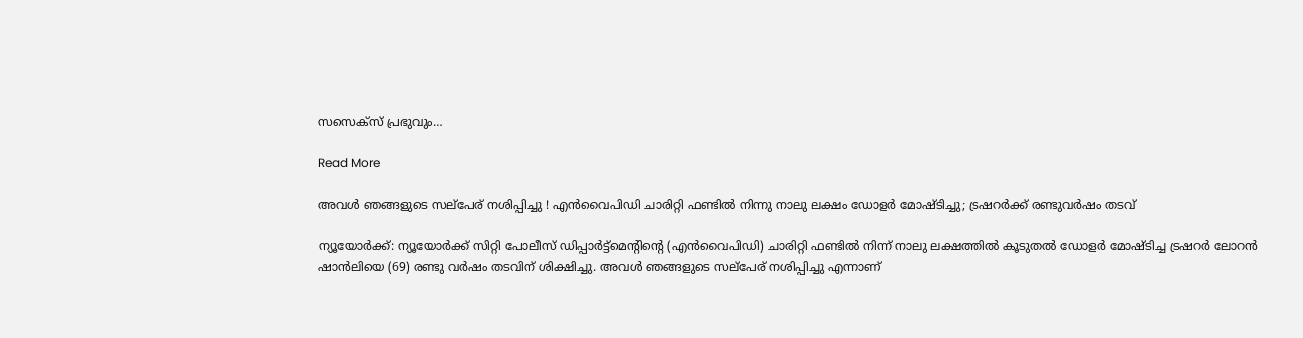സസെക്സ് പ്രഭുവും…

Read More

അവള്‍ ഞങ്ങളുടെ സല്‌പേര് നശിപ്പിച്ചു ! എന്‍വൈപിഡി ചാരിറ്റി ഫണ്ടില്‍ നിന്നു നാലു ലക്ഷം ഡോളര്‍ മോഷ്ടിച്ചു; ട്രഷറര്‍ക്ക് രണ്ടുവര്‍ഷം തടവ്

ന്യൂയോര്‍ക്ക്: ന്യൂയോര്‍ക്ക് സിറ്റി പോലീസ് ഡിപ്പാര്‍ട്ട്‌മെന്റിന്റെ (എന്‍വൈപിഡി) ചാരിറ്റി ഫണ്ടില്‍ നിന്ന് നാലു ലക്ഷത്തില്‍ കൂടുതല്‍ ഡോളര്‍ മോഷ്ടിച്ച ട്രഷറര്‍ ലോറന്‍ ഷാന്‍ലിയെ (69) രണ്ടു വര്‍ഷം തടവിന് ശിക്ഷിച്ചു. അവള്‍ ഞങ്ങളുടെ സല്‌പേര് നശിപ്പിച്ചു എന്നാണ്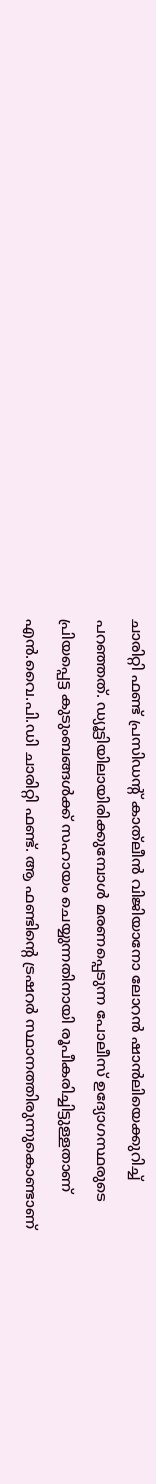ചാരിറ്റി ഫണ്ട് പ്രസിഡന്റ് കാത്‌ലീന്‍ വിജിയാനോ ലോറന്‍ ഷാന്‍ലിയെക്കുറിച്ച് പറഞ്ഞത്. ഡ്യൂട്ടിയിലായിരിക്കുമ്പോള്‍ മരണപ്പെടുന്ന പോലീസ് ഉദ്യോഗസ്ഥരുടെ പ്രിയപ്പെട്ട കുടുംബങ്ങള്‍ക്ക് സഹായം ചെയ്യുന്നതിനായി രൂപീകരിച്ചിട്ടുള്ളതാണ് എന്‍.വൈ.പി.ഡി ചാരിറ്റി ഫണ്ട്. ആ ഫണ്ടിന്റെ ട്രഷറര്‍ സ്ഥാനത്തിരുന്നുകൊണ്ടാണ്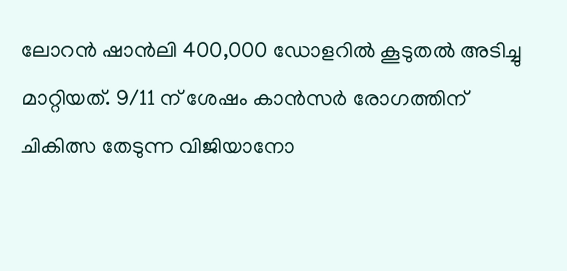ലോറന്‍ ഷാന്‍ലി 400,000 ഡോളറില്‍ കൂടുതല്‍ അടിച്ചു മാറ്റിയത്. 9/11 ന് ശേഷം കാന്‍സര്‍ രോഗത്തിന് ചികിത്സ തേടുന്ന വിജിയാനോ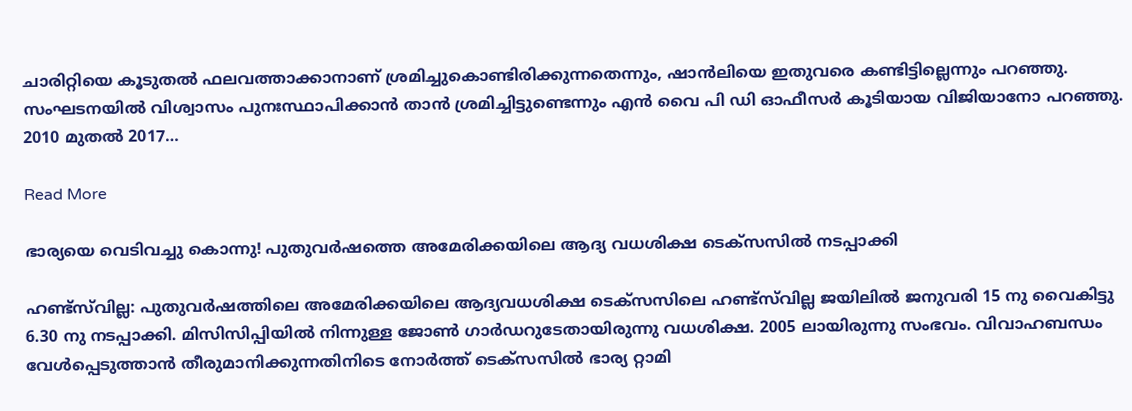ചാരിറ്റിയെ കൂടുതല്‍ ഫലവത്താക്കാനാണ് ശ്രമിച്ചുകൊണ്ടിരിക്കുന്നതെന്നും, ഷാന്‍ലിയെ ഇതുവരെ കണ്ടിട്ടില്ലെന്നും പറഞ്ഞു. സംഘടനയില്‍ വിശ്വാസം പുനഃസ്ഥാപിക്കാന്‍ താന്‍ ശ്രമിച്ചിട്ടുണ്ടെന്നും എന്‍ വൈ പി ഡി ഓഫീസര്‍ കൂടിയായ വിജിയാനോ പറഞ്ഞു. 2010 മുതല്‍ 2017…

Read More

ഭാര്യയെ വെടിവച്ചു കൊന്നു! പുതുവർഷത്തെ അമേരിക്കയിലെ ആദ്യ വധശിക്ഷ ടെക്സസിൽ നടപ്പാക്കി

ഹണ്ട്സ്‍വില്ല: പുതുവർഷത്തിലെ അമേരിക്കയിലെ ആദ്യവധശിക്ഷ ടെക്സസിലെ ഹണ്ട്സ്‍വില്ല ജയിലിൽ ജനുവരി 15 നു വൈകിട്ടു 6.30 നു നടപ്പാക്കി. മിസിസിപ്പിയിൽ നിന്നുള്ള ജോൺ ഗാർഡറുടേതായിരുന്നു വധശിക്ഷ. 2005 ലായിരുന്നു സംഭവം. വിവാഹബന്ധം വേൾപ്പെടുത്താൻ തീരുമാനിക്കുന്നതിനിടെ നോർത്ത് ടെക്സസിൽ ഭാര്യ റ്റാമി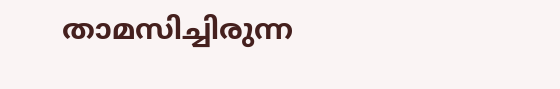താമസിച്ചിരുന്ന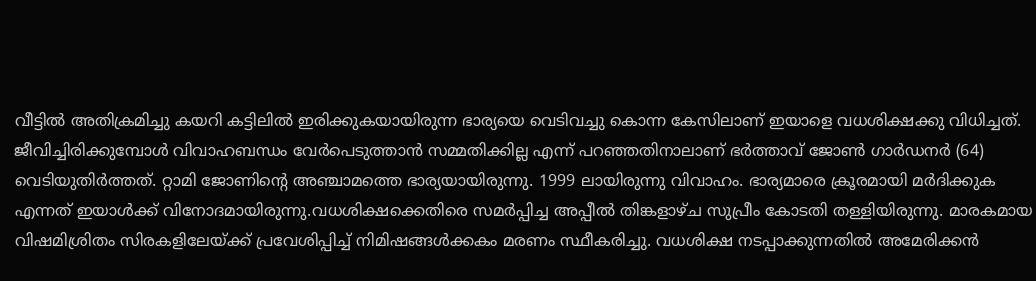വീട്ടിൽ അതിക്രമിച്ചു കയറി കട്ടിലിൽ ഇരിക്കുകയായിരുന്ന ഭാര്യയെ വെടിവച്ചു കൊന്ന കേസിലാണ് ഇയാളെ വധശിക്ഷക്കു വിധിച്ചത്. ജീവിച്ചിരിക്കുമ്പോൾ വിവാഹബന്ധം വേർപെടുത്താൻ സമ്മതിക്കില്ല എന്ന് പറഞ്ഞതിനാലാണ് ഭർത്താവ് ജോണ്‍ ഗാർഡനർ (64) വെടിയുതിര്‍ത്തത്. റ്റാമി ജോണിന്‍റെ അ‍ഞ്ചാമത്തെ ഭാര്യയായിരുന്നു. 1999 ലായിരുന്നു വിവാഹം. ഭാര്യമാരെ ക്രൂരമായി മര്‍ദിക്കുക എന്നത് ഇയാൾക്ക് വിനോദമായിരുന്നു.വധശിക്ഷക്കെതിരെ സമർപ്പിച്ച അപ്പീൽ തിങ്കളാഴ്ച സുപ്രീം കോടതി തള്ളിയിരുന്നു. മാരകമായ വിഷമിശ്രിതം സിരകളിലേയ്ക്ക് പ്രവേശിപ്പിച്ച് നിമിഷങ്ങൾക്കകം മരണം സ്ഥീകരിച്ചു. വധശിക്ഷ നടപ്പാക്കുന്നതിൽ അമേരിക്കൻ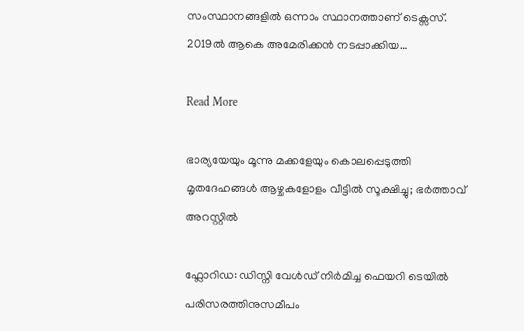സംസ്ഥാനങ്ങളിൽ ഒന്നാം സ്ഥാനത്താണ് ടെക്സസ്. 2019ൽ ആകെ അമേരിക്കൻ നടപ്പാക്കിയ…

Read More

ഭാര്യയേയും മൂന്നു മക്കളേയും കൊലപ്പെടുത്തി മൃതദേഹങ്ങള്‍ ആഴ്ചകളോളം വീട്ടില്‍ സൂക്ഷിച്ചു; ഭര്‍ത്താവ് അറസ്റ്റില്‍

ഫ്ലോറിഡ: ഡിസ്നി വേള്‍ഡ് നിര്‍മിച്ച ഫെയറി ടെയില്‍ പരിസരത്തിനുസമീപം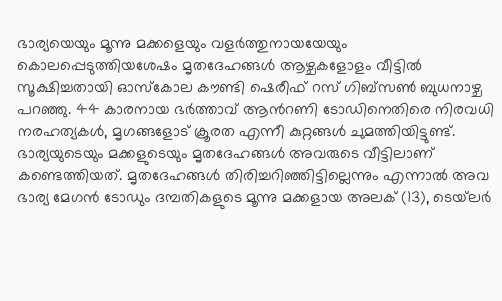ഭാര്യയെയും മൂന്നു മക്കളെയും വളര്‍ത്തുനായയേയും കൊലപ്പെടുത്തിയശേഷം മൃതദേഹങ്ങള്‍ ആഴ്ചകളോളം വീട്ടില്‍ സൂക്ഷിച്ചതായി ഓസ്‌കോല കൗണ്ടി ഷെരീഫ് റസ് ഗിബ്‌സണ്‍ ബുധനാഴ്ച പറഞ്ഞു. 44 കാരനായ ഭർത്താവ് ആന്‍റണി ടോഡിനെതിരെ നിരവധി നരഹത്യകള്‍, മൃഗങ്ങളോട് ക്രൂരത എന്നീ കുറ്റങ്ങള്‍ ചുമത്തിയിട്ടുണ്ട്. ഭാര്യയുടെയും മക്കളുടെയും മൃതദേഹങ്ങള്‍ അവരുടെ വീട്ടിലാണ് കണ്ടെത്തിയത്. മൃതദേഹങ്ങള്‍ തിരിച്ചറിഞ്ഞിട്ടില്ലെന്നും എന്നാല്‍ അവ ഭാര്യ മേഗന്‍ ടോഡും ദമ്പതികളുടെ മൂന്നു മക്കളായ അലക് (13), ടെയ്‌ലര്‍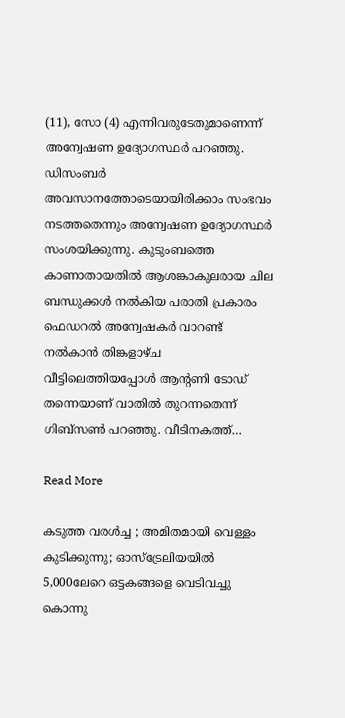(11), സോ (4) എന്നിവരുടേതുമാണെന്ന് അന്വേഷണ ഉദ്യോഗസ്ഥർ പറഞ്ഞു. ഡിസംബര്‍ അവസാനത്തോടെയായിരിക്കാം സംഭവം നടത്തതെന്നും അന്വേഷണ ഉദ്യോഗസ്ഥര്‍ സംശയിക്കുന്നു. കുടുംബത്തെ കാണാതായതില്‍ ആശങ്കാകുലരായ ചില ബന്ധുക്കൾ നൽകിയ പരാതി പ്രകാരം ഫെഡറല്‍ അന്വേഷകര്‍ വാറണ്ട് നല്‍കാന്‍ തിങ്കളാഴ്ച വീട്ടിലെത്തിയപ്പോള്‍ ആന്‍റണി ടോഡ് തന്നെയാണ് വാതില്‍ തുറന്നതെന്ന് ഗിബ്സണ്‍ പറഞ്ഞു. വീടിനകത്ത്…

Read More

കടുത്ത വരൾച്ച ; അമിതമായി വെള്ളം കുടിക്കുന്നു; ഓസ്ട്രേലിയയിൽ 5,000ലേറെ ഒട്ടകങ്ങളെ വെടിവച്ചു കൊന്നു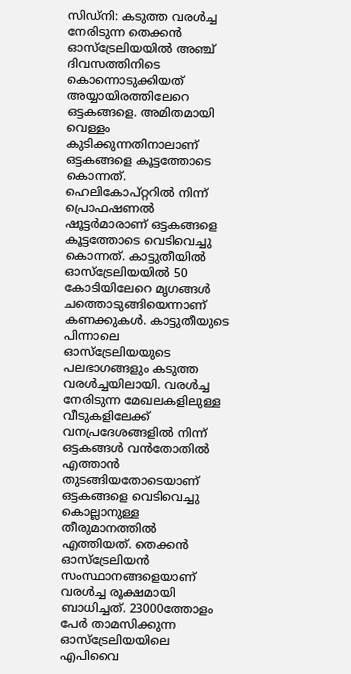സിഡ്നി: കടുത്ത വരൾച്ച നേരിടുന്ന തെക്കൻ ഓസ്ട്രേലിയയിൽ അഞ്ച് ദിവസത്തിനിടെ കൊന്നൊടുക്കിയത് അയ്യായിരത്തിലേറെ ഒട്ടകങ്ങളെ. അമിതമായി വെള്ളം കുടിക്കുന്നതിനാലാണ് ഒട്ടകങ്ങളെ കൂട്ടത്തോടെ കൊന്നത്. ഹെലികോപ്റ്ററിൽ നിന്ന് പ്രൊഫഷണല്‍ ഷൂട്ടര്‍മാരാണ് ഒട്ടകങ്ങളെ കൂട്ടത്തോടെ വെടിവെച്ചു കൊന്നത്. കാട്ടുതീയിൽ ഓസ്ട്രേലിയയിൽ 50 കോടിയിലേറെ മൃഗങ്ങൾ ചത്തൊടുങ്ങിയെന്നാണ് കണക്കുകൾ. കാട്ടുതീയുടെ പിന്നാലെ ഓസ്ട്രേലിയയുടെ പലഭാഗങ്ങളും കടുത്ത വരൾച്ചയിലായി. വരള്‍ച്ച നേരിടുന്ന മേഖലകളിലുള്ള വീടുകളിലേക്ക് വനപ്രദേശങ്ങളില്‍ നിന്ന് ഒട്ടകങ്ങള്‍ വന്‍തോതില്‍ എത്താന്‍ തുടങ്ങിയതോടെയാണ് ഒട്ടകങ്ങളെ വെടിവെച്ചു കൊല്ലാനുള്ള തീരുമാനത്തിൽ എത്തിയത്. തെക്കൻ ഓസ്ട്രേലിയൻ സംസ്ഥാനങ്ങളെയാണ് വരൾച്ച രൂക്ഷമായി ബാധിച്ചത്. 23000ത്തോളം പേർ താമസിക്കുന്ന ഓസ്‌ട്രേലിയയിലെ എപിവൈ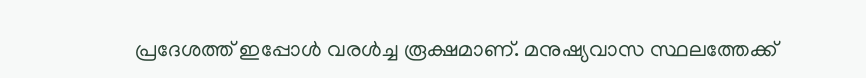പ്രദേശത്ത് ഇപ്പോൾ വരള്‍ച്ച രൂക്ഷമാണ്. മനുഷ്യവാസ സ്ഥലത്തേക്ക്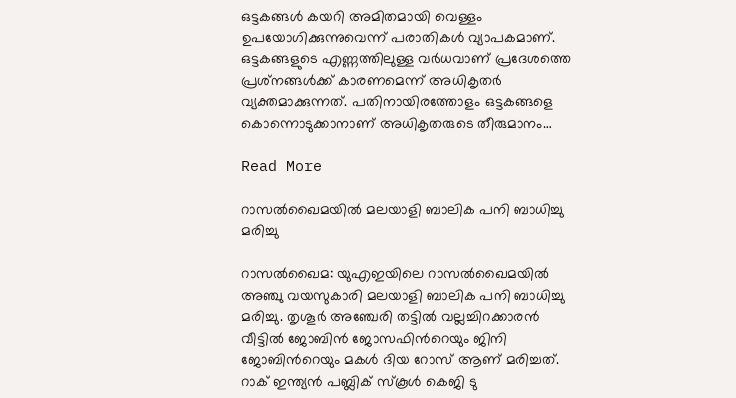ഒട്ടകങ്ങൾ കയറി അമിതമായി വെള്ളം ഉപയോഗിക്കുന്നുവെന്ന് പരാതികൾ വ്യാപകമാണ്. ഒട്ടകങ്ങളുടെ എണ്ണത്തിലുള്ള വര്‍ധവാണ് പ്രദേശത്തെ പ്രശ്‌നങ്ങള്‍ക്ക് കാരണമെന്ന് അധികൃതർ വ്യക്തമാക്കുന്നത്. പതിനായിരത്തോളം ഒട്ടകങ്ങളെ കൊന്നൊടുക്കാനാണ് അധികൃതരുടെ തീരുമാനം…

Read More

റാസല്‍ഖൈമയിൽ മലയാളി ബാലിക പനി ബാധിച്ചു മരിച്ചു

റാസല്‍ഖൈമ: യുഎഇയിലെ റാസല്‍ഖൈമയിൽ അഞ്ചു വയസുകാരി മലയാളി ബാലിക പനി ബാധിച്ചു മരിച്ചു. തൃശൂര്‍ അഞ്ചേരി തട്ടിൽ വല്ലച്ചിറക്കാരൻ വീട്ടിൽ ജോബിന്‍ ജോസഫിന്‍റെയും ജിനി ജോബിന്‍റെയും മകള്‍ ദിയ റോസ് ആണ് മരിച്ചത്. റാക് ഇന്ത്യൻ പബ്ലിക് സ്കൂൾ കെജി ടു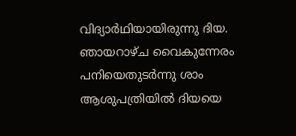വിദ്യാർഥിയായിരുന്നു ദിയ. ഞായറാഴ്ച വൈകുന്നേരം പനിയെതുടർന്നു ശാം ആശുപത്രിയിൽ ദിയയെ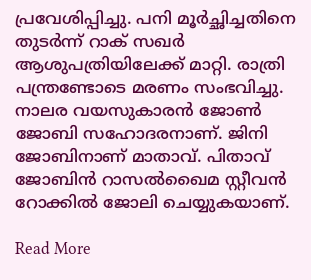പ്രവേശിപ്പിച്ചു. പനി മൂർച്ഛിച്ചതിനെ തുടർന്ന് റാക് സഖർ ആശുപത്രിയിലേക്ക് മാറ്റി. രാത്രി പന്ത്രണ്ടോടെ മരണം സംഭവിച്ചു. നാലര വയസുകാരൻ ജോൺ ജോബി സഹോദരനാണ്. ജിനി ജോബിനാണ് മാതാവ്. പിതാവ് ജോബിൻ റാസല്‍ഖൈമ സ്റ്റീവന്‍ റോക്കില്‍ ജോലി ചെയ്യുകയാണ്.

Read More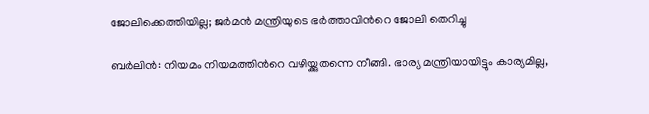ജോലിക്കെത്തിയില്ല; ജർമൻ മന്ത്രിയുടെ ഭർത്താവിന്‍റെ ജോലി തെറിച്ചു

ബർലിൻ: നിയമം നിയമത്തിന്‍റെ വഴിയ്ക്കുതന്നെ നീങ്ങി. ഭാര്യ മന്ത്രിയായിട്ടും കാര്യമില്ല,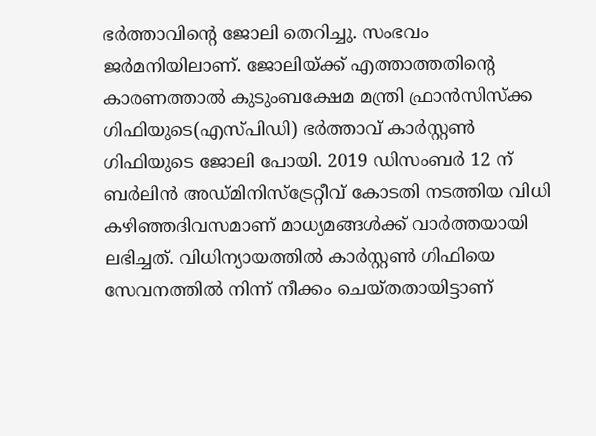ഭർത്താവിന്‍റെ ജോലി തെറിച്ചു. സംഭവം ജർമനിയിലാണ്. ജോലിയ്ക്ക് എത്താത്തതിന്‍റെ കാരണത്താൽ കുടുംബക്ഷേമ മന്ത്രി ഫ്രാൻസിസ്ക്ക ഗിഫിയുടെ(എസ്പിഡി) ഭർത്താവ് കാർസ്റ്റണ്‍ ഗിഫിയുടെ ജോലി പോയി. 2019 ഡിസംബർ 12 ന് ബർലിൻ അഡ്മിനിസ്ട്രേറ്റീവ് കോടതി നടത്തിയ വിധി കഴിഞ്ഞദിവസമാണ് മാധ്യമങ്ങൾക്ക് വാർത്തയായി ലഭിച്ചത്. വിധിന്യായത്തിൽ കാർസ്റ്റണ്‍ ഗിഫിയെ സേവനത്തിൽ നിന്ന് നീക്കം ചെയ്തതായിട്ടാണ്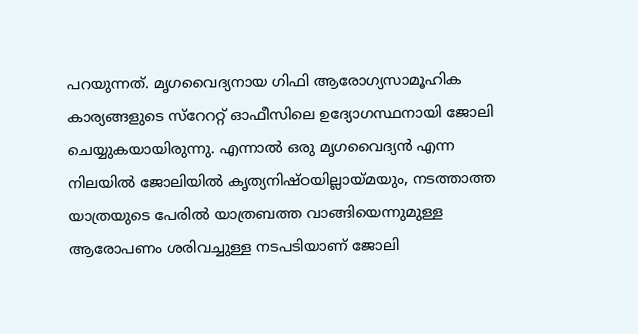പറയുന്നത്. മൃഗവൈദ്യനായ ഗിഫി ആരോഗ്യസാമൂഹിക കാര്യങ്ങളുടെ സ്റേററ്റ് ഓഫീസിലെ ഉദ്യോഗസ്ഥനായി ജോലി ചെയ്യുകയായിരുന്നു. എന്നാൽ ഒരു മൃഗവൈദ്യൻ എന്ന നിലയിൽ ജോലിയിൽ കൃത്യനിഷ്ഠയില്ലായ്മയും, നടത്താത്ത യാത്രയുടെ പേരിൽ യാത്രബത്ത വാങ്ങിയെന്നുമുള്ള ആരോപണം ശരിവച്ചുള്ള നടപടിയാണ് ജോലി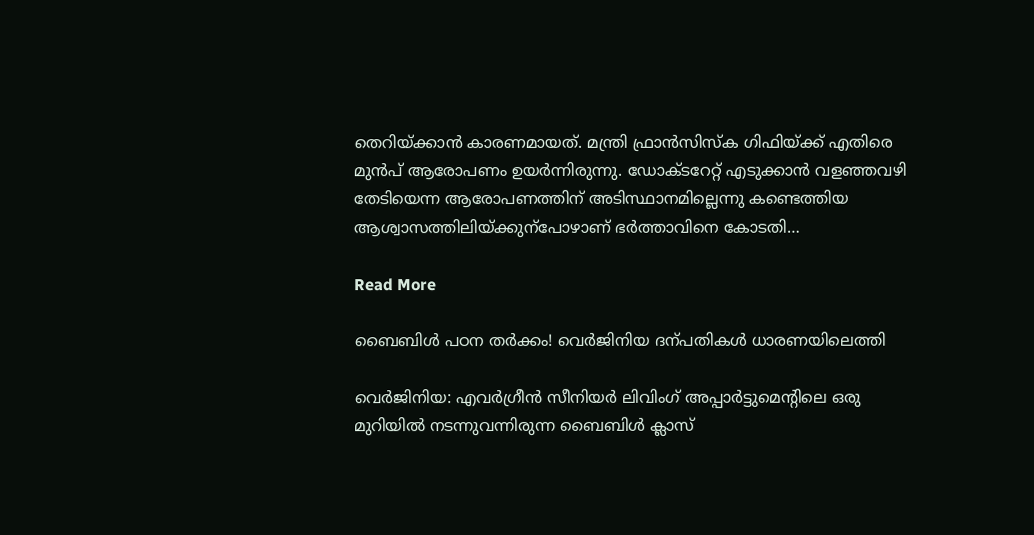തെറിയ്ക്കാൻ കാരണമായത്. മന്ത്രി ഫ്രാൻസിസ്ക ഗിഫിയ്ക്ക് എതിരെ മുൻപ് ആരോപണം ഉയർന്നിരുന്നു. ഡോക്ടറേറ്റ് എടുക്കാൻ വളഞ്ഞവഴി തേടിയെന്ന ആരോപണത്തിന് അടിസ്ഥാനമില്ലെന്നു കണ്ടെത്തിയ ആശ്വാസത്തിലിയ്ക്കുന്പോഴാണ് ഭർത്താവിനെ കോടതി…

Read More

ബൈബിൾ പഠന തർക്കം! വെർജിനിയ ദന്പതികൾ ധാരണയിലെത്തി

വെർജിനിയ: എവർഗ്രീൻ സീനിയർ ലിവിംഗ് അപ്പാർട്ടുമെന്‍റിലെ ഒരു മുറിയിൽ നടന്നുവന്നിരുന്ന ബൈബിൾ ക്ലാസ്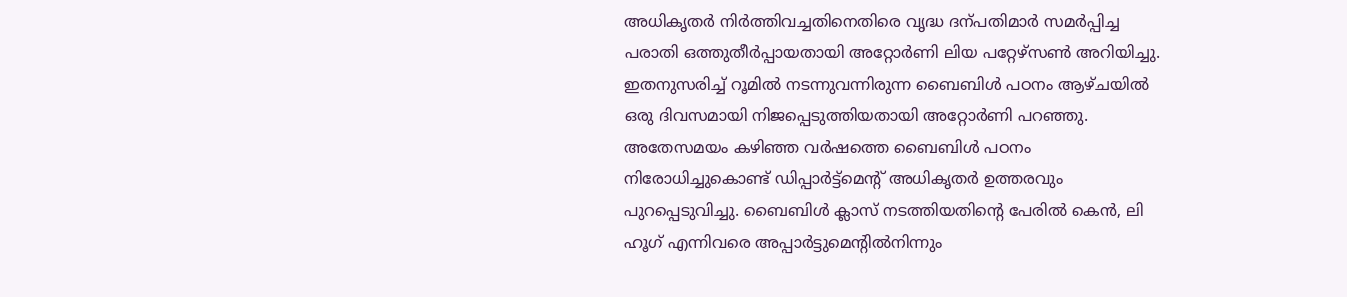അധികൃതർ നിർത്തിവച്ചതിനെതിരെ വൃദ്ധ ദന്പതിമാർ സമർപ്പിച്ച പരാതി ഒത്തുതീർപ്പായതായി അറ്റോർണി ലിയ പറ്റേഴ്സൺ അറിയിച്ചു. ഇതനുസരിച്ച് റൂമിൽ നടന്നുവന്നിരുന്ന ബൈബിൾ പഠനം ആഴ്ചയിൽ ഒരു ദിവസമായി നിജപ്പെടുത്തിയതായി അറ്റോർണി പറഞ്ഞു. അതേസമയം കഴിഞ്ഞ വർഷത്തെ ബൈബിൾ പഠനം നിരോധിച്ചുകൊണ്ട് ഡിപ്പാർട്ട്മെന്‍റ് അധികൃതർ ഉത്തരവും പുറപ്പെടുവിച്ചു. ബൈബിൾ ക്ലാസ് നടത്തിയതിന്‍റെ പേരിൽ കെൻ, ലി ഹൂഗ് എന്നിവരെ അപ്പാർട്ടുമെന്‍റിൽനിന്നും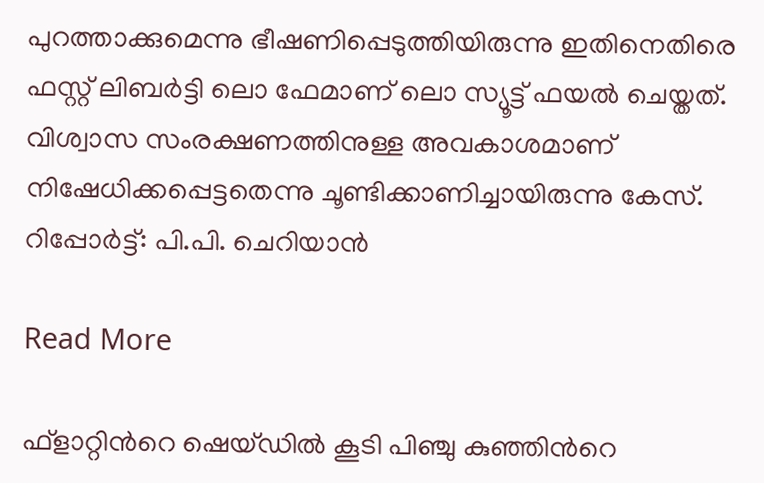പുറത്താക്കുമെന്നു ഭീഷണിപ്പെടുത്തിയിരുന്നു ഇതിനെതിരെ ഫസ്റ്റ് ലിബർട്ടി ലൊ ഫേമാണ് ലൊ സ്യൂട്ട് ഫയൽ ചെയ്തത്. വിശ്വാസ സംരക്ഷണത്തിനുള്ള അവകാശമാണ് നിഷേധിക്കപ്പെട്ടതെന്നു ചൂണ്ടിക്കാണിച്ചായിരുന്നു കേസ്. റിപ്പോർട്ട്: പി.പി. ചെറിയാൻ

Read More

ഫ്ളാറ്റിന്‍റെ ഷെയ്ഡിൽ കൂടി പിഞ്ചു കുഞ്ഞിന്‍റെ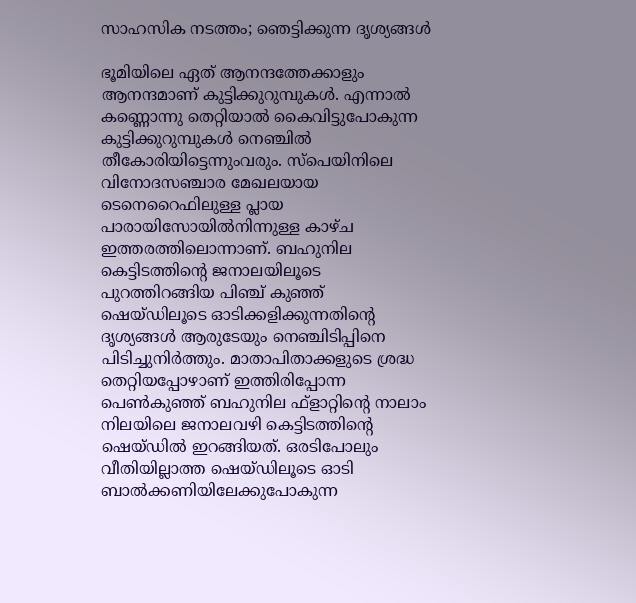സാഹസിക നടത്തം; ഞെട്ടിക്കുന്ന ദൃശ്യങ്ങൾ

ഭൂമിയിലെ ഏത് ആനന്ദത്തേക്കാളും ആനന്ദമാണ് കുട്ടിക്കുറുമ്പുകൾ. എന്നാൽ കണ്ണൊന്നു തെറ്റിയാൽ കൈവിട്ടുപോകുന്ന കുട്ടിക്കുറുമ്പുകൾ നെഞ്ചിൽ തീകോരിയിട്ടെന്നുംവരും. സ്പെയിനിലെ വിനോദസഞ്ചാര മേഖലയായ ടെനെറൈഫിലുള്ള പ്ലായ പാരായിസോയിൽനിന്നുള്ള കാഴ്ച ഇത്തരത്തിലൊന്നാണ്. ബഹുനില കെട്ടിടത്തിന്‍റെ ജനാലയിലൂടെ പുറത്തിറങ്ങിയ പിഞ്ച് കുഞ്ഞ് ഷെയ്ഡിലൂടെ ഓടിക്കളിക്കുന്നതിന്‍റെ ദൃശ്യങ്ങൾ ആരുടേയും നെഞ്ചിടിപ്പിനെ പിടിച്ചുനിർത്തും. മാതാപിതാക്കളുടെ ശ്രദ്ധ തെറ്റിയപ്പോഴാണ് ഇത്തിരിപ്പോന്ന പെൺകുഞ്ഞ് ബഹുനില ഫ്ളാറ്റിന്‍റെ നാലാം നിലയിലെ ജനാലവഴി കെട്ടിടത്തിന്‍റെ ഷെയ്ഡിൽ‌ ഇറങ്ങിയത്. ഒരടിപോലും വീതിയില്ലാത്ത ഷെയ്ഡിലൂടെ ഓടി ബാൽക്കണിയിലേക്കുപോകുന്ന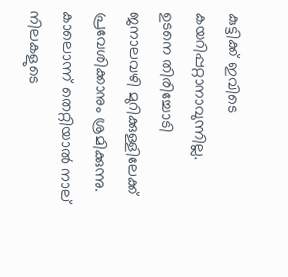കുട്ടിക്ക് ഇവിടെ കയറിപ്പറ്റാനാവുന്നില്ല. ഉടനെ തിരിച്ചോടി ജനാലവഴി മുറിക്കുള്ളിലേക്ക് പ്രവേശിക്കാനും ശ്രമിക്കുന്നു. കാലൊന്ന് തെറ്റിയാൽ നാല് നിലകളുടെ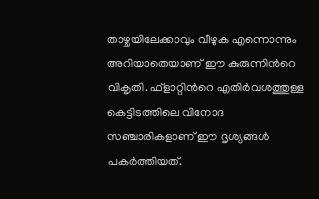താഴ്ചയിലേക്കാവും വീഴുക എന്നൊന്നും അറിയാതെയാണ് ഈ കുരുന്നിന്‍റെ വികൃതി. ഫ്ളാറ്റിന്‍റെ എതിർവശത്തുള്ള കെട്ടിടത്തിലെ വിനോദ സഞ്ചാരികളാണ് ഈ ദൃശ്യങ്ങൾ പകർത്തിയത്.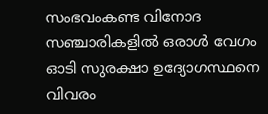സംഭവംകണ്ട വിനോദ സഞ്ചാരികളിൽ ഒരാൾ വേഗം ഓടി സുരക്ഷാ ഉദ്യോഗസ്ഥനെ വിവരം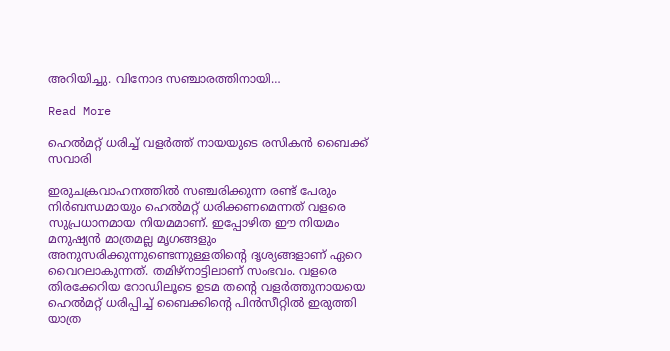അറിയിച്ചു. വിനോദ സഞ്ചാരത്തിനായി…

Read More

ഹെൽമറ്റ് ധരിച്ച് വളർത്ത് നായയുടെ രസികൻ ബൈക്ക് സവാരി

ഇരുചക്രവാഹനത്തിൽ സഞ്ചരിക്കുന്ന രണ്ട് പേരും നിർബന്ധമായും ഹെൽമറ്റ് ധരിക്കണമെന്നത് വളരെ സുപ്രധാനമായ നിയമമാണ്. ഇപ്പോഴിത ഈ നിയമം മനുഷ്യൻ മാത്രമല്ല മൃഗങ്ങളും അനുസരിക്കുന്നുണ്ടെന്നുള്ളതിന്‍റെ ദൃശ്യങ്ങളാണ് ഏറെ വൈറലാകുന്നത്. തമിഴ്നാട്ടിലാണ് സംഭവം. വളരെ തിരക്കേറിയ റോഡിലൂടെ ഉടമ തന്‍റെ വളർത്തുനായയെ ഹെൽമറ്റ് ധരിപ്പിച്ച് ബൈക്കിന്‍റെ പിൻസീറ്റിൽ ഇരുത്തി യാത്ര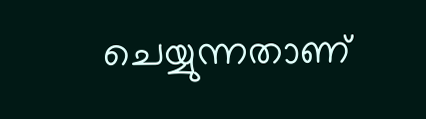ചെയ്യുന്നതാണ്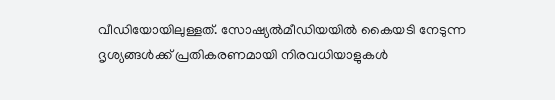വീഡിയോയിലുള്ളത്. സോഷ്യൽമീഡിയയിൽ കൈയടി നേടുന്ന ദൃശ്യങ്ങൾക്ക് പ്രതികരണമായി നിരവധിയാളുകൾ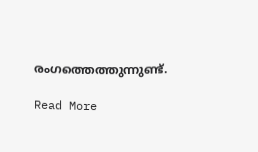രംഗത്തെത്തുന്നുണ്ട്.

Read More